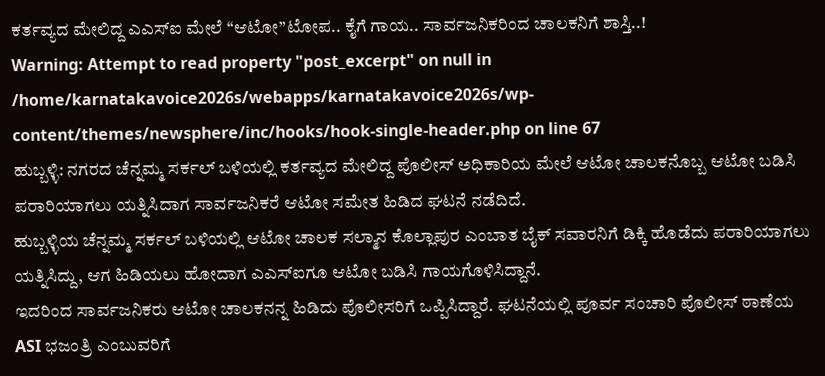ಕರ್ತವ್ಯದ ಮೇಲಿದ್ದ ಎಎಸ್ಐ ಮೇಲೆ “ಆಟೋ”ಟೋಪ.. ಕೈಗೆ ಗಾಯ.. ಸಾರ್ವಜನಿಕರಿಂದ ಚಾಲಕನಿಗೆ ಶಾಸ್ತಿ..!
Warning: Attempt to read property "post_excerpt" on null in /home/karnatakavoice2026s/webapps/karnatakavoice2026s/wp-content/themes/newsphere/inc/hooks/hook-single-header.php on line 67
ಹುಬ್ಬಳ್ಳಿ: ನಗರದ ಚೆನ್ನಮ್ಮ ಸರ್ಕಲ್ ಬಳಿಯಲ್ಲಿ ಕರ್ತವ್ಯದ ಮೇಲಿದ್ದ ಪೊಲೀಸ್ ಅಧಿಕಾರಿಯ ಮೇಲೆ ಆಟೋ ಚಾಲಕನೊಬ್ಬ ಆಟೋ ಬಡಿಸಿ ಪರಾರಿಯಾಗಲು ಯತ್ನಿಸಿದಾಗ ಸಾರ್ವಜನಿಕರೆ ಆಟೋ ಸಮೇತ ಹಿಡಿದ ಘಟನೆ ನಡೆದಿದೆ.
ಹುಬ್ಬಳ್ಳಿಯ ಚೆನ್ನಮ್ಮ ಸರ್ಕಲ್ ಬಳಿಯಲ್ಲಿ ಆಟೋ ಚಾಲಕ ಸಲ್ಮಾನ ಕೊಲ್ಲಾಪುರ ಎಂಬಾತ ಬೈಕ್ ಸವಾರನಿಗೆ ಡಿಕ್ಕಿ ಹೊಡೆದು ಪರಾರಿಯಾಗಲು ಯತ್ನಿಸಿದ್ದು, ಆಗ ಹಿಡಿಯಲು ಹೋದಾಗ ಎಎಸ್ಐಗೂ ಆಟೋ ಬಡಿಸಿ ಗಾಯಗೊಳಿಸಿದ್ದಾನೆ.
ಇದರಿಂದ ಸಾರ್ವಜನಿಕರು ಆಟೋ ಚಾಲಕನನ್ನ ಹಿಡಿದು ಪೊಲೀಸರಿಗೆ ಒಪ್ಪಿಸಿದ್ದಾರೆ. ಘಟನೆಯಲ್ಲಿ ಪೂರ್ವ ಸಂಚಾರಿ ಪೊಲೀಸ್ ಠಾಣೆಯ ASI ಭಜಂತ್ರಿ ಎಂಬುವರಿಗೆ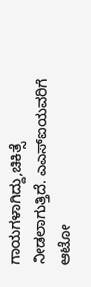ಗಾಯಗಳಾಗಿದ್ದು,ಚಿಕಿತ್ಸೆ ನೀಡಲಾಗುತ್ತಿದೆ. ಎಎಸ್ಐಯವರಿಗೆ ಆಟೋ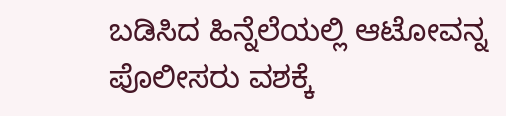ಬಡಿಸಿದ ಹಿನ್ನೆಲೆಯಲ್ಲಿ ಆಟೋವನ್ನ ಪೊಲೀಸರು ವಶಕ್ಕೆ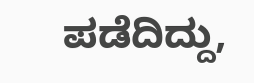ಪಡೆದಿದ್ದು,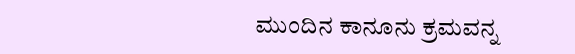ಮುಂದಿನ ಕಾನೂನು ಕ್ರಮವನ್ನ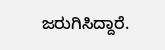ಜರುಗಿಸಿದ್ದಾರೆ.